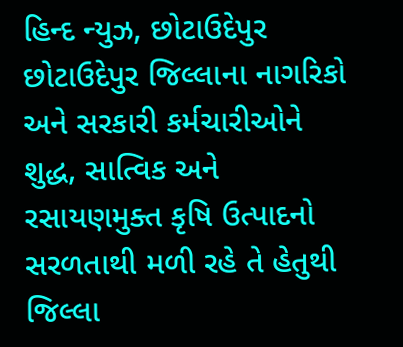હિન્દ ન્યુઝ, છોટાઉદેપુર
છોટાઉદેપુર જિલ્લાના નાગરિકો અને સરકારી કર્મચારીઓને શુદ્ધ, સાત્વિક અને રસાયણમુક્ત કૃષિ ઉત્પાદનો સરળતાથી મળી રહે તે હેતુથી જિલ્લા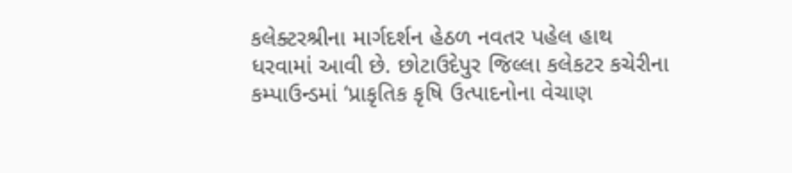કલેક્ટરશ્રીના માર્ગદર્શન હેઠળ નવતર પહેલ હાથ ધરવામાં આવી છે. છોટાઉદેપુર જિલ્લા કલેકટર કચેરીના કમ્પાઉન્ડમાં ‘પ્રાકૃતિક કૃષિ ઉત્પાદનોના વેચાણ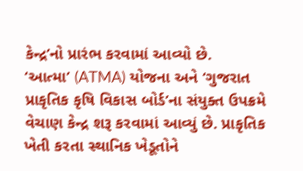કેન્દ્ર’નો પ્રારંભ કરવામાં આવ્યો છે.
‘આત્મા’ (ATMA) યોજના અને ‘ગુજરાત પ્રાકૃતિક કૃષિ વિકાસ બોર્ડ’ના સંયુક્ત ઉપક્રમે વેચાણ કેન્દ્ર શરૂ કરવામાં આવ્યું છે. પ્રાકૃતિક ખેતી કરતા સ્થાનિક ખેડૂતોને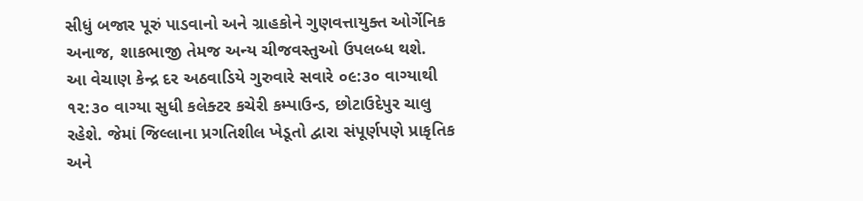સીધું બજાર પૂરું પાડવાનો અને ગ્રાહકોને ગુણવત્તાયુક્ત ઓર્ગેનિક અનાજ, શાકભાજી તેમજ અન્ય ચીજવસ્તુઓ ઉપલબ્ધ થશે.
આ વેચાણ કેન્દ્ર દર અઠવાડિયે ગુરુવારે સવારે ૦૯:૩૦ વાગ્યાથી ૧૨:૩૦ વાગ્યા સુધી કલેક્ટર કચેરી કમ્પાઉન્ડ, છોટાઉદેપુર ચાલુ રહેશે. જેમાં જિલ્લાના પ્રગતિશીલ ખેડૂતો દ્વારા સંપૂર્ણપણે પ્રાકૃતિક અને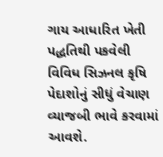ગાય આધારિત ખેતી પદ્ધતિથી પકવેલી વિવિધ સિઝનલ કૃષિ પેદાશોનું સીધું વેચાણ વ્યાજબી ભાવે કરવામાં આવશે.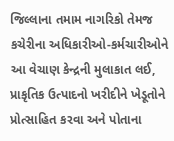જિલ્લાના તમામ નાગરિકો તેમજ કચેરીના અધિકારીઓ-કર્મચારીઓને આ વેચાણ કેન્દ્રની મુલાકાત લઈ, પ્રાકૃતિક ઉત્પાદનો ખરીદીને ખેડૂતોને પ્રોત્સાહિત કરવા અને પોતાના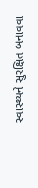સ્વાસ્થ્યને સુરક્ષિત બનાવવા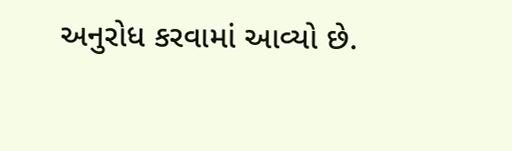અનુરોધ કરવામાં આવ્યો છે.